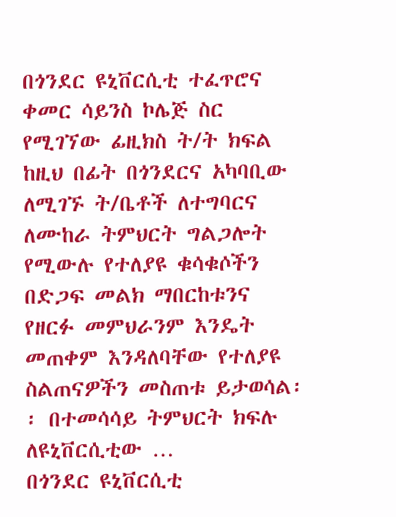በጎንደር ዩኒቨርሲቲ ተፈጥሮና ቀመር ሳይንስ ኮሌጅ ስር የሚገኘው ፊዚክስ ት/ት ክፍል ከዚህ በፊት በጎንደርና አካባቢው ለሚገኙ ት/ቤቶች ለተግባርና ለሙከራ ትምህርት ግልጋሎት የሚውሉ የተለያዩ ቁሳቁሶችን በድጋፍ መልክ ማበርከቱንና የዘርፉ መምህራንም እንዴት መጠቀም እንዳለባቸው የተለያዩ ስልጠናዎችን መስጠቱ ይታወሳል፡፡ በተመሳሳይ ትምህርት ክፍሉ ለዩኒቨርሲቲው …
በጎንደር ዩኒቨርሲቲ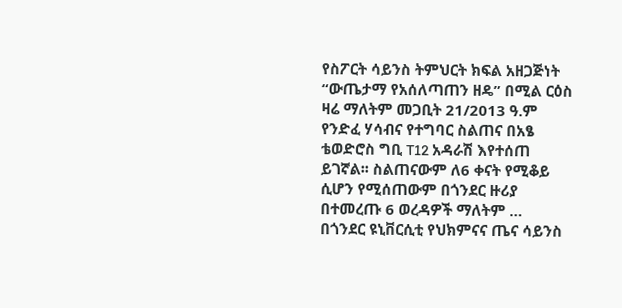የስፖርት ሳይንስ ትምህርት ክፍል አዘጋጅነት “ውጤታማ የአሰለጣጠን ዘዴ” በሚል ርዕስ ዛሬ ማለትም መጋቢት 21/2013 ዓ.ም የንድፈ ሃሳብና የተግባር ስልጠና በአፄ ቴወድሮስ ግቢ T12 አዳራሽ እየተሰጠ ይገኛል፡፡ ስልጠናውም ለ6 ቀናት የሚቆይ ሲሆን የሚሰጠውም በጎንደር ዙሪያ በተመረጡ 6 ወረዳዎች ማለትም …
በጎንደር ዩኒቨርሲቲ የህክምናና ጤና ሳይንስ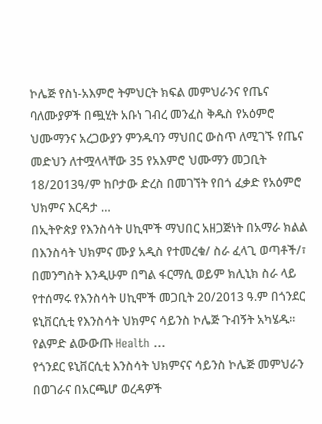ኮሌጅ የስነ-አእምሮ ትምህርት ክፍል መምህራንና የጤና ባለሙያዎች በጯሂት አቡነ ገብረ መንፈስ ቅዱስ የአዕምሮ ህሙማንና አረጋውያን ምንዱባን ማህበር ውስጥ ለሚገኙ የጤና መድህን ለተሟላላቸው 35 የአእምሮ ህሙማን መጋቢት 18/2013ዓ/ም ከቦታው ድረስ በመገኘት የበጎ ፈቃድ የአዕምሮ ህክምና እርዳታ …
በኢትዮጵያ የእንስሳት ሀኪሞች ማህበር አዘጋጅነት በአማራ ክልል በእንስሳት ህክምና ሙያ አዲስ የተመረቁ/ ስራ ፈላጊ ወጣቶች/፣ በመንግስት እንዲሁም በግል ፋርማሲ ወይም ክሊኒክ ስራ ላይ የተሰማሩ የእንስሳት ሀኪሞች መጋቢት 20/2013 ዓ.ም በጎንደር ዩኒቨርሲቲ የእንስሳት ህክምና ሳይንስ ኮሌጅ ጉብኝት አካሄዱ፡፡ የልምድ ልውውጡ Health …
የጎንደር ዩኒቨርሲቲ እንስሳት ህክምናና ሳይንስ ኮሌጅ መምህራን በወገራና በአርጫሆ ወረዳዎች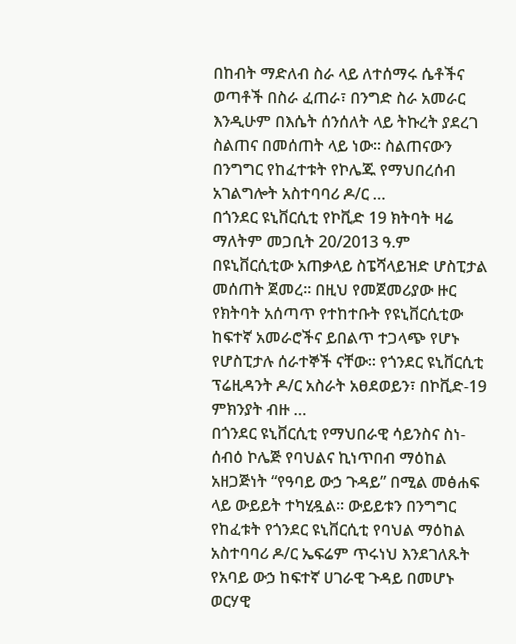በከብት ማድለብ ስራ ላይ ለተሰማሩ ሴቶችና ወጣቶች በስራ ፈጠራ፣ በንግድ ስራ አመራር እንዲሁም በእሴት ሰንሰለት ላይ ትኩረት ያደረገ ስልጠና በመሰጠት ላይ ነው፡፡ ስልጠናውን በንግግር የከፈተቱት የኮሌጁ የማህበረሰብ አገልግሎት አስተባባሪ ዶ/ር …
በጎንደር ዩኒቨርሲቲ የኮቪድ 19 ክትባት ዛሬ ማለትም መጋቢት 20/2013 ዓ.ም በዩኒቨርሲቲው አጠቃላይ ስፔሻላይዝድ ሆስፒታል መሰጠት ጀመረ፡፡ በዚህ የመጀመሪያው ዙር የክትባት አሰጣጥ የተከተቡት የዩኒቨርሲቲው ከፍተኛ አመራሮችና ይበልጥ ተጋላጭ የሆኑ የሆስፒታሉ ሰራተኞች ናቸው፡፡ የጎንደር ዩኒቨርሲቲ ፕሬዚዳንት ዶ/ር አስራት አፀደወይን፣ በኮቪድ-19 ምክንያት ብዙ …
በጎንደር ዩኒቨርሲቲ የማህበራዊ ሳይንስና ስነ-ሰብዕ ኮሌጅ የባህልና ኪነጥበብ ማዕከል አዘጋጅነት “የዓባይ ውኃ ጉዳይ” በሚል መፅሐፍ ላይ ውይይት ተካሂዷል፡፡ ውይይቱን በንግግር የከፈቱት የጎንደር ዩኒቨርሲቲ የባህል ማዕከል አስተባባሪ ዶ/ር ኤፍሬም ጥሩነህ እንደገለጹት የአባይ ውኃ ከፍተኛ ሀገራዊ ጉዳይ በመሆኑ ወርሃዊ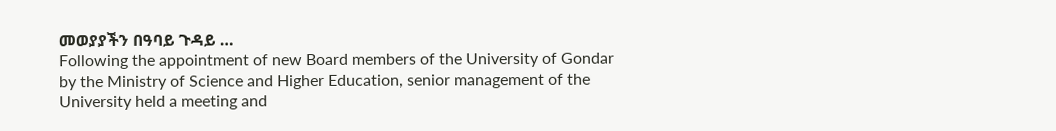መወያያችን በዓባይ ጉዳይ …
Following the appointment of new Board members of the University of Gondar by the Ministry of Science and Higher Education, senior management of the University held a meeting and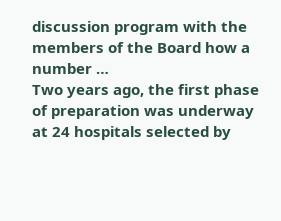discussion program with the members of the Board how a number …
Two years ago, the first phase of preparation was underway at 24 hospitals selected by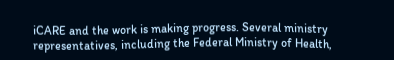iCARE and the work is making progress. Several ministry representatives, including the Federal Ministry of Health,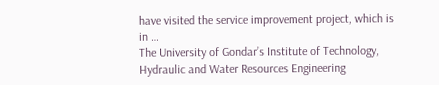have visited the service improvement project, which is in …
The University of Gondar’s Institute of Technology, Hydraulic and Water Resources Engineering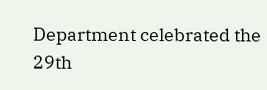Department celebrated the 29th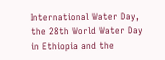International Water Day, the 28th World Water Day in Ethiopia and the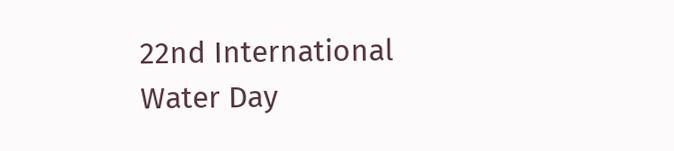22nd International Water Day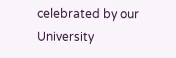celebrated by our University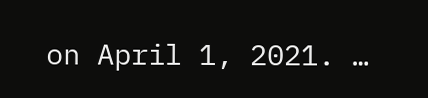on April 1, 2021. …